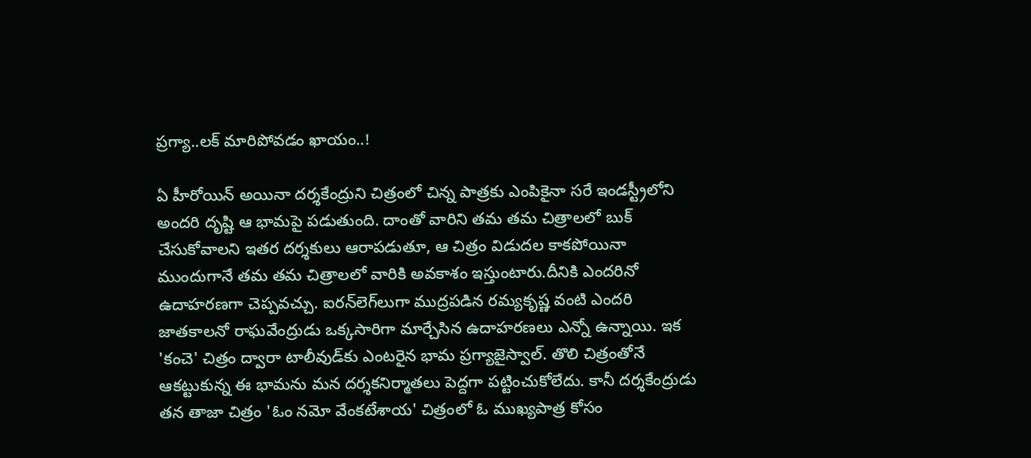ప్రగ్యా..లక్‌ మారిపోవడం ఖాయం..!

ఏ హీరోయిన్‌ అయినా దర్శకేంద్రుని చిత్రంలో చిన్న పాత్రకు ఎంపికైనా సరే ఇండస్ట్రీలోని అందరి దృష్టి ఆ భామపై పడుతుంది. దాంతో వారిని తమ తమ చిత్రాలలో బుక్‌ చేసుకోవాలని ఇతర దర్శకులు ఆరాపడుతూ, ఆ చిత్రం విడుదల కాకపోయినా ముందుగానే తమ తమ చిత్రాలలో వారికి అవకాశం ఇస్తుంటారు.దీనికి ఎందరినో ఉదాహరణగా చెప్పవచ్చు. ఐరన్‌లెగ్‌లుగా ముద్రపడిన రమ్యకృష్ణ వంటి ఎందరి జాతకాలనో రాఘవేంద్రుడు ఒక్కసారిగా మార్చేసిన ఉదాహరణలు ఎన్నో ఉన్నాయి. ఇక 'కంచె' చిత్రం ద్వారా టాలీవుడ్‌కు ఎంటరైన భామ ప్రగ్యాజైస్వాల్‌. తొలి చిత్రంతోనే ఆకట్టుకున్న ఈ భామను మన దర్శకనిర్మాతలు పెద్దగా పట్టించుకోలేదు. కానీ దర్శకేంద్రుడు తన తాజా చిత్రం 'ఓం నమో వేంకటేశాయ' చిత్రంలో ఓ ముఖ్యపాత్ర కోసం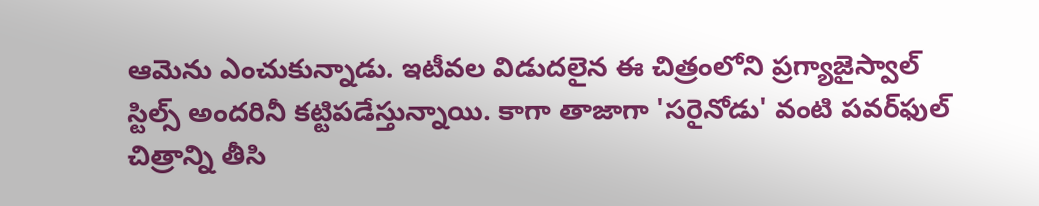ఆమెను ఎంచుకున్నాడు. ఇటీవల విడుదలైన ఈ చిత్రంలోని ప్రగ్యాజైస్వాల్‌ స్టిల్స్‌ అందరినీ కట్టిపడేస్తున్నాయి. కాగా తాజాగా 'సరైనోడు' వంటి పవర్‌ఫుల్‌ చిత్రాన్ని తీసి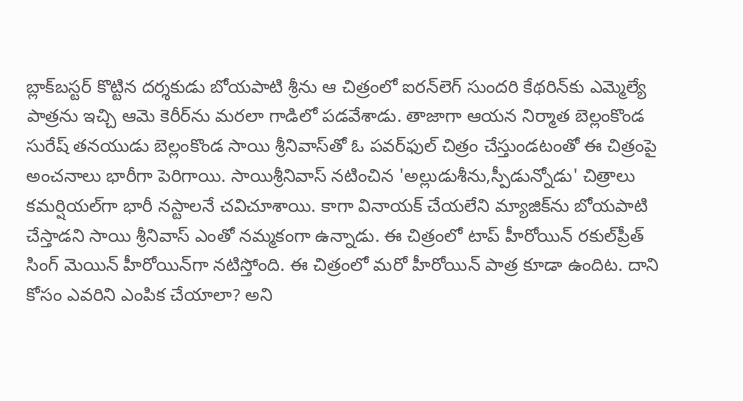బ్లాక్‌బస్టర్‌ కొట్టిన దర్శకుడు బోయపాటి శ్రీను ఆ చిత్రంలో ఐరన్‌లెగ్‌ సుందరి కేథరిన్‌కు ఎమ్మెల్యే పాత్రను ఇచ్చి ఆమె కెరీర్‌ను మరలా గాడిలో పడవేశాడు. తాజాగా ఆయన నిర్మాత బెల్లంకొండ సురేష్‌ తనయుడు బెల్లంకొండ సాయి శ్రీనివాస్‌తో ఓ పవర్‌ఫుల్‌ చిత్రం చేస్తుండటంతో ఈ చిత్రంపై అంచనాలు భారీగా పెరిగాయి. సాయిశ్రీనివాస్‌ నటించిన 'అల్లుడుశీను,స్పీడున్నోడు' చిత్రాలు కమర్షియల్‌గా భారీ నస్టాలనే చవిచూశాయి. కాగా వినాయక్‌ చేయలేని మ్యాజిక్‌ను బోయపాటి చేస్తాడని సాయి శ్రీనివాస్‌ ఎంతో నమ్మకంగా ఉన్నాడు. ఈ చిత్రంలో టాప్‌ హీరోయిన్‌ రకుల్‌ప్రీత్‌ సింగ్‌ మెయిన్‌ హీరోయిన్‌గా నటిస్తోంది. ఈ చిత్రంలో మరో హీరోయిన్‌ పాత్ర కూడా ఉందిట. దాని కోసం ఎవరిని ఎంపిక చేయాలా? అని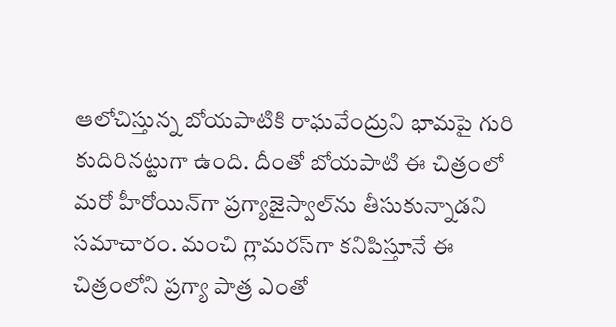ఆలోచిస్తున్న బోయపాటికి రాఘవేంద్రుని భామపై గురి కుదిరినట్టుగా ఉంది. దీంతో బోయపాటి ఈ చిత్రంలో మరో హీరోయిన్‌గా ప్రగ్యాజైస్వాల్‌ను తీసుకున్నాడని సమాచారం. మంచి గ్లామరస్‌గా కనిపిస్తూనే ఈ చిత్రంలోని ప్రగ్యా పాత్ర ఎంతో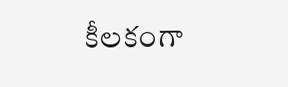కీలకంగా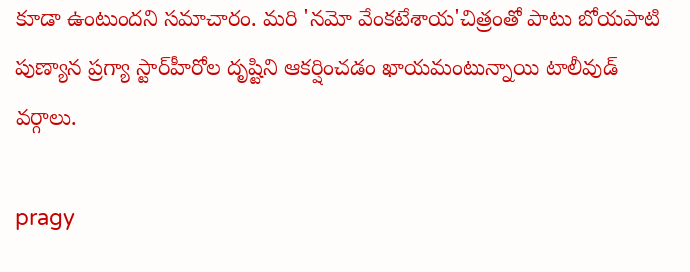కూడా ఉంటుందని సమాచారం. మరి 'నమో వేంకటేశాయ'చిత్రంతో పాటు బోయపాటి పుణ్యాన ప్రగ్యా స్టార్‌హీరోల దృష్టిని ఆకర్షించడం ఖాయమంటున్నాయి టాలీవుడ్‌ వర్గాలు.

pragy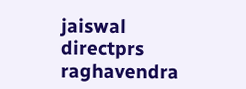jaiswal
directprs
raghavendra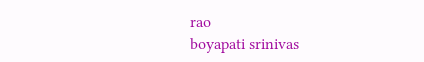rao
boyapati srinivas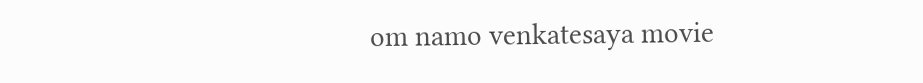om namo venkatesaya movie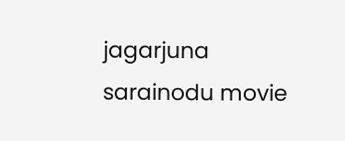jagarjuna
sarainodu movie